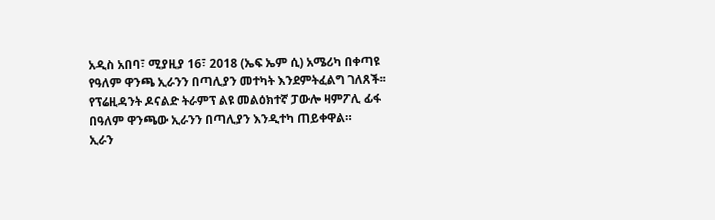አዲስ አበባ፣ ሚያዚያ 16፣ 2018 (ኤፍ ኤም ሲ) አሜሪካ በቀጣዩ የዓለም ዋንጫ ኢራንን በጣሊያን መተካት እንደምትፈልግ ገለጸች፡፡
የፕሬዚዳንት ዶናልድ ትራምፕ ልዩ መልዕክተኛ ፓውሎ ዛምፖሊ ፊፋ በዓለም ዋንጫው ኢራንን በጣሊያን እንዲተካ ጠይቀዋል።
ኢራን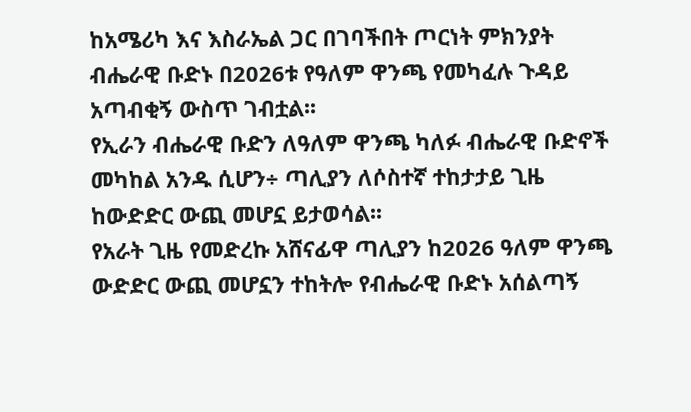ከአሜሪካ እና እስራኤል ጋር በገባችበት ጦርነት ምክንያት ብሔራዊ ቡድኑ በ2026ቱ የዓለም ዋንጫ የመካፈሉ ጉዳይ አጣብቂኝ ውስጥ ገብቷል፡፡
የኢራን ብሔራዊ ቡድን ለዓለም ዋንጫ ካለፉ ብሔራዊ ቡድኖች መካከል አንዱ ሲሆን÷ ጣሊያን ለሶስተኛ ተከታታይ ጊዜ ከውድድር ውጪ መሆኗ ይታወሳል፡፡
የአራት ጊዜ የመድረኩ አሸናፊዋ ጣሊያን ከ2026 ዓለም ዋንጫ ውድድር ውጪ መሆኗን ተከትሎ የብሔራዊ ቡድኑ አሰልጣኝ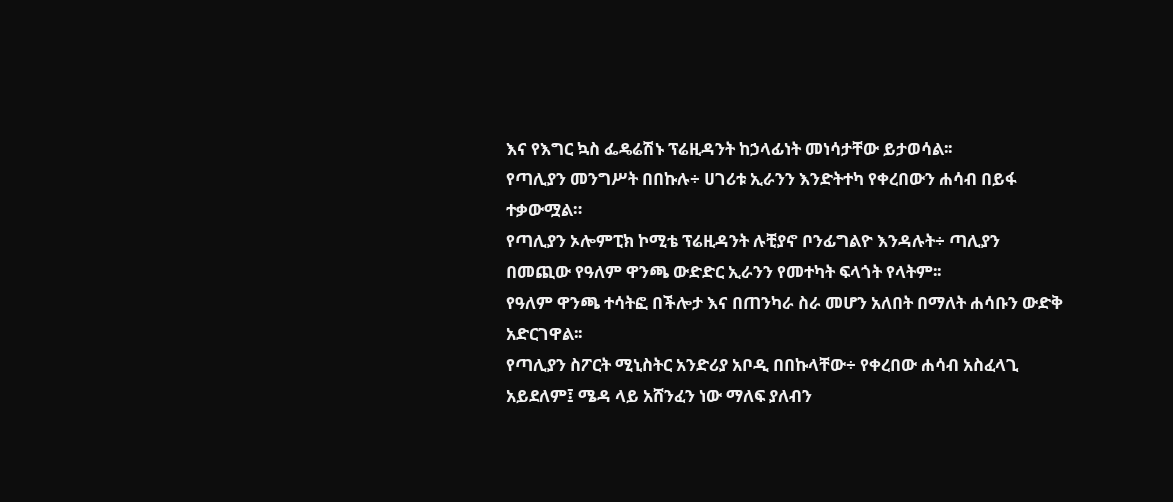እና የእግር ኳስ ፌዴሬሽኑ ፕሬዚዳንት ከኃላፊነት መነሳታቸው ይታወሳል፡፡
የጣሊያን መንግሥት በበኩሉ÷ ሀገሪቱ ኢራንን እንድትተካ የቀረበውን ሐሳብ በይፋ ተቃውሟል።
የጣሊያን ኦሎምፒክ ኮሚቴ ፕሬዚዳንት ሉቺያኖ ቦንፊግልዮ እንዳሉት÷ ጣሊያን በመጪው የዓለም ዋንጫ ውድድር ኢራንን የመተካት ፍላጎት የላትም፡፡
የዓለም ዋንጫ ተሳትፎ በችሎታ እና በጠንካራ ስራ መሆን አለበት በማለት ሐሳቡን ውድቅ አድርገዋል፡፡
የጣሊያን ስፖርት ሚኒስትር አንድሪያ አቦዲ በበኩላቸው÷ የቀረበው ሐሳብ አስፈላጊ አይደለም፤ ሜዳ ላይ አሸንፈን ነው ማለፍ ያለብን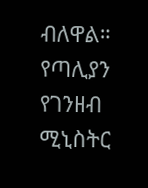ብለዋል።
የጣሊያን የገንዘብ ሚኒስትር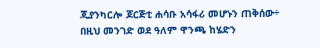ጂያንካርሎ ጆርጅቲ ሐሳቡ አሳፋሪ መሆኑን ጠቅሰው÷ በዚህ መንገድ ወደ ዓለም ዋንጫ ከሄድን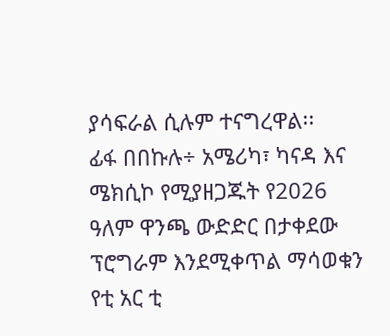ያሳፍራል ሲሉም ተናግረዋል፡፡
ፊፋ በበኩሉ÷ አሜሪካ፣ ካናዳ እና ሜክሲኮ የሚያዘጋጁት የ2026 ዓለም ዋንጫ ውድድር በታቀደው ፕሮግራም እንደሚቀጥል ማሳወቁን የቲ አር ቲ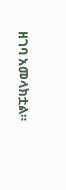ዘገባ አመላክቷል።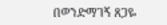በወንድማገኝ ጸጋዬ